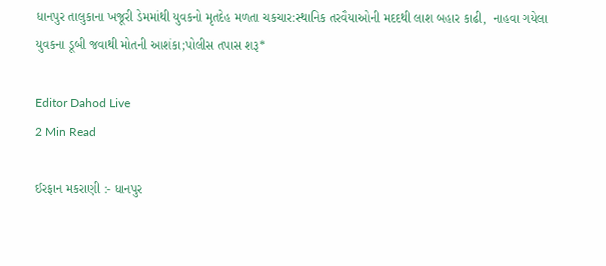ધાનપુર તાલુકાના ખજૂરી ડેમમાંથી યુવકનો મૃતદેહ મળતા ચકચાર:સ્થાનિક તરવૈયાઓની મદદથી લાશ બહાર કાઢી,  નાહવા ગયેલા યુવકના ડૂબી જવાથી મોતની આશંકા;પોલીસ તપાસ શરૂ*

Editor Dahod Live
2 Min Read

ઈરફાન મકરાણી :- ધાનપુર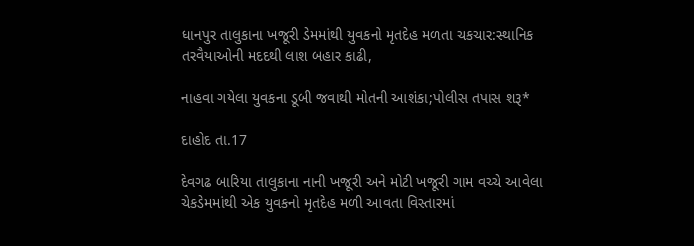ધાનપુર તાલુકાના ખજૂરી ડેમમાંથી યુવકનો મૃતદેહ મળતા ચકચાર:સ્થાનિક તરવૈયાઓની મદદથી લાશ બહાર કાઢી,

નાહવા ગયેલા યુવકના ડૂબી જવાથી મોતની આશંકા;પોલીસ તપાસ શરૂ*

દાહોદ તા.17

દેવગઢ બારિયા તાલુકાના નાની ખજૂરી અને મોટી ખજૂરી ગામ વચ્ચે આવેલા ચેકડેમમાંથી એક યુવકનો મૃતદેહ મળી આવતા વિસ્તારમાં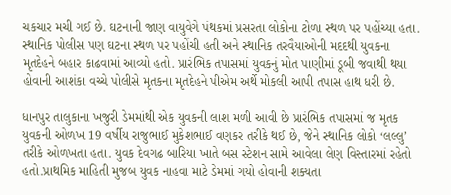ચકચાર મચી ગઈ છે. ઘટનાની જાણ વાયુવેગે પંથકમાં પ્રસરતા લોકોના ટોળા સ્થળ પર પહોંચ્યા હતા. સ્થાનિક પોલીસ પણ ઘટના સ્થળ પર પહોંચી હતી અને સ્થાનિક તરવૈયાઓની મદદથી યુવકના મૃતદેહને બહાર કાઢવામાં આવ્યો હતો. પ્રારંભિક તપાસમાં યુવકનું મોત પાણીમાં ડૂબી જવાથી થયા હોવાની આશંકા વચ્ચે પોલીસે મૃતકના મૃતદેહને પીએમ અર્થે મોકલી આપી તપાસ હાથ ધરી છે.

ધાનપુર તાલુકાના ખજુરી ડેમમાંથી એક યુવકની લાશ મળી આવી છે પ્રારંભિક તપાસમાં જ મૃતક યુવકની ઓળખ 19 વર્ષીય રાજુભાઈ મુકેશભાઈ વણકર તરીકે થઈ છે, જેને સ્થાનિક લોકો ‘લલ્લુ’ તરીકે ઓળખતા હતા. યુવક દેવગઢ બારિયા ખાતે બસ સ્ટેશન સામે આવેલા લેણ વિસ્તારમાં રહેતો હતો.પ્રાથમિક માહિતી મુજબ યુવક નાહવા માટે ડેમમાં ગયો હોવાની શક્યતા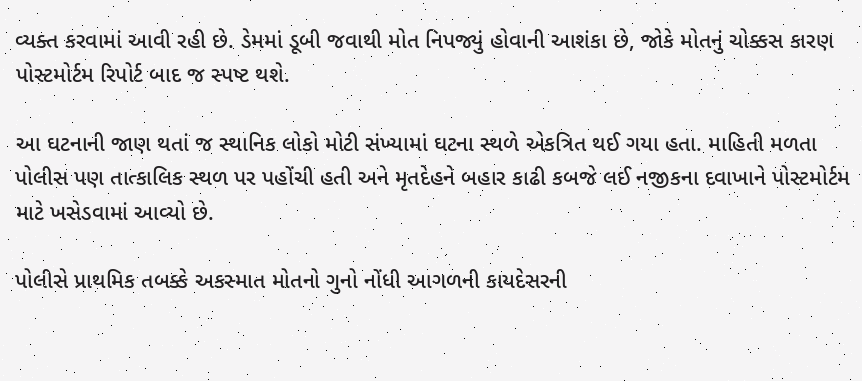વ્યક્ત કરવામાં આવી રહી છે. ડેમમાં ડૂબી જવાથી મોત નિપજ્યું હોવાની આશંકા છે, જોકે મોતનું ચોક્કસ કારણ પોસ્ટમોર્ટમ રિપોર્ટ બાદ જ સ્પષ્ટ થશે.

આ ઘટનાની જાણ થતાં જ સ્થાનિક લોકો મોટી સંખ્યામાં ઘટના સ્થળે એકત્રિત થઈ ગયા હતા. માહિતી મળતા પોલીસ પણ તાત્કાલિક સ્થળ પર પહોંચી હતી અને મૃતદેહને બહાર કાઢી કબજે લઈ નજીકના દવાખાને પોસ્ટમોર્ટમ માટે ખસેડવામાં આવ્યો છે.

પોલીસે પ્રાથમિક તબક્કે અકસ્માત મોતનો ગુનો નોંધી આગળની કાયદેસરની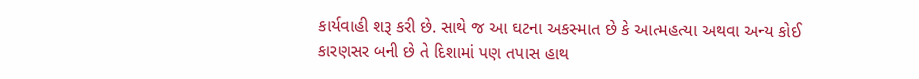કાર્યવાહી શરૂ કરી છે. સાથે જ આ ઘટના અકસ્માત છે કે આત્મહત્યા અથવા અન્ય કોઈ કારણસર બની છે તે દિશામાં પણ તપાસ હાથ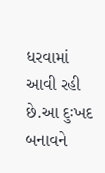ધરવામાં આવી રહી છે.આ દુઃખદ બનાવને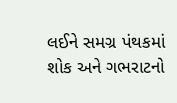લઈને સમગ્ર પંથકમાં શોક અને ગભરાટનો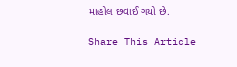માહોલ છવાઈ ગયો છે.

Share This Article